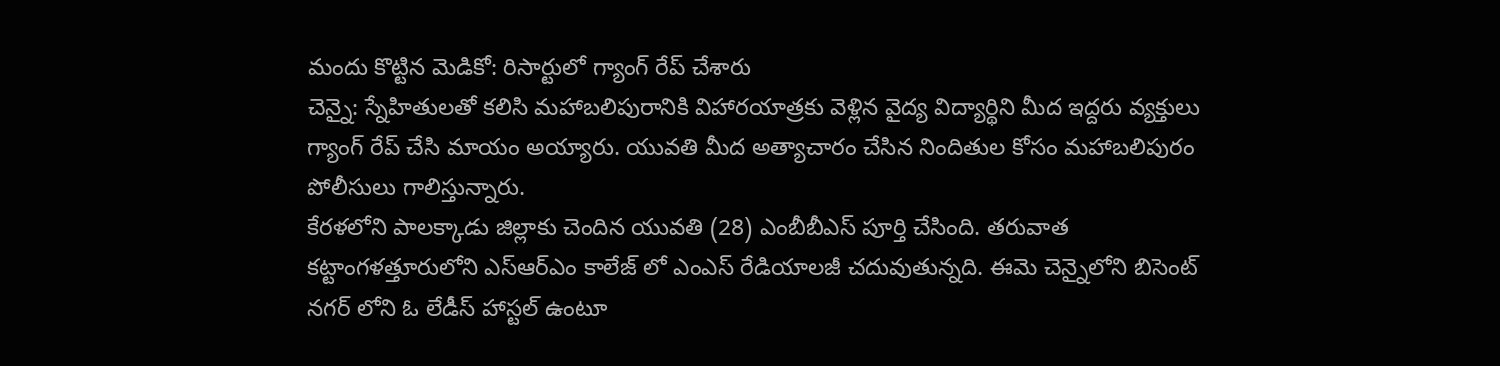మందు కొట్టిన మెడికో: రిసార్టులో గ్యాంగ్ రేప్ చేశారు
చెన్నై: స్నేహితులతో కలిసి మహాబలిపురానికి విహారయాత్రకు వెళ్లిన వైద్య విద్యార్థిని మీద ఇద్దరు వ్యక్తులు గ్యాంగ్ రేప్ చేసి మాయం అయ్యారు. యువతి మీద అత్యాచారం చేసిన నిందితుల కోసం మహాబలిపురం పోలీసులు గాలిస్తున్నారు.
కేరళలోని పాలక్కాడు జిల్లాకు చెందిన యువతి (28) ఎంబీబీఎస్ పూర్తి చేసింది. తరువాత కట్టాంగళత్తూరులోని ఎస్ఆర్ఎం కాలేజ్ లో ఎంఎస్ రేడియాలజీ చదువుతున్నది. ఈమె చెన్నైలోని బిసెంట్ నగర్ లోని ఓ లేడీస్ హాస్టల్ ఉంటూ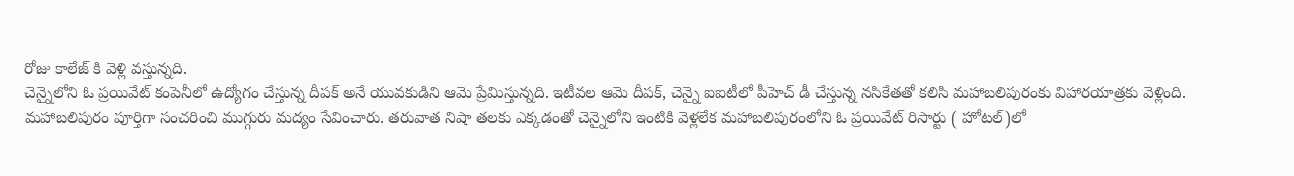రోజు కాలేజ్ కి వెళ్లి వస్తున్నది.
చెన్నైలోని ఓ ప్రయివేట్ కంపెనీలో ఉద్యోగం చేస్తున్న దీపక్ అనే యువకుడిని ఆమె ప్రేమిస్తున్నది. ఇటీవల ఆమె దీపక్, చెన్నై ఐఐటీలో పీహెచ్ డీ చేస్తున్న నసికేతతో కలిసి మహాబలిపురంకు విహారయాత్రకు వెళ్లింది.
మహాబలిపురం పూర్తిగా సంచరించి ముగ్గురు మద్యం సేవించారు. తరువాత నిషా తలకు ఎక్కడంతో చెన్నైలోని ఇంటికి వెళ్లలేక మహాబలిపురంలోని ఓ ప్రయివేట్ రిసార్టు ( హోటల్)లో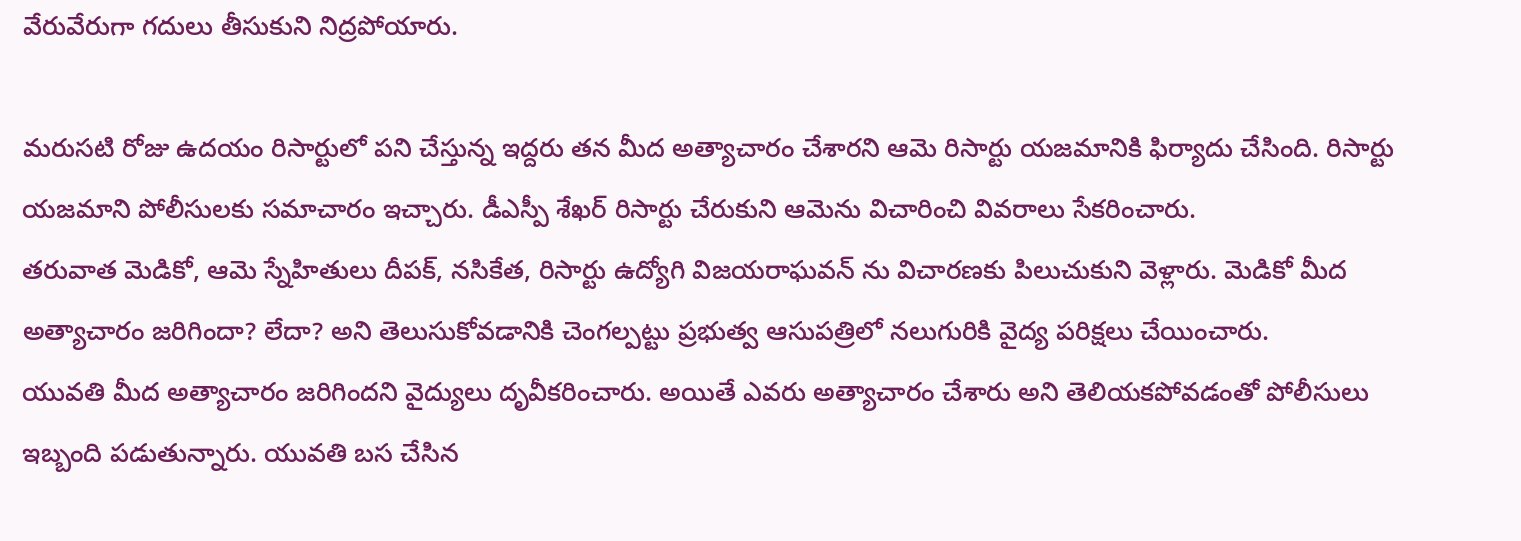వేరువేరుగా గదులు తీసుకుని నిద్రపోయారు.

మరుసటి రోజు ఉదయం రిసార్టులో పని చేస్తున్న ఇద్దరు తన మీద అత్యాచారం చేశారని ఆమె రిసార్టు యజమానికి ఫిర్యాదు చేసింది. రిసార్టు యజమాని పోలీసులకు సమాచారం ఇచ్చారు. డీఎస్పీ శేఖర్ రిసార్టు చేరుకుని ఆమెను విచారించి వివరాలు సేకరించారు.
తరువాత మెడికో, ఆమె స్నేహితులు దీపక్, నసికేత, రిసార్టు ఉద్యోగి విజయరాఘవన్ ను విచారణకు పిలుచుకుని వెళ్లారు. మెడికో మీద అత్యాచారం జరిగిందా? లేదా? అని తెలుసుకోవడానికి చెంగల్పట్టు ప్రభుత్వ ఆసుపత్రిలో నలుగురికి వైద్య పరిక్షలు చేయించారు.
యువతి మీద అత్యాచారం జరిగిందని వైద్యులు దృవీకరించారు. అయితే ఎవరు అత్యాచారం చేశారు అని తెలియకపోవడంతో పోలీసులు ఇబ్బంది పడుతున్నారు. యువతి బస చేసిన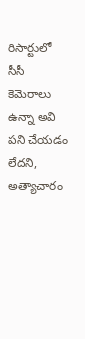రిసార్టులో సీసీ కెమెరాలు ఉన్నా అవి పని చేయడం లేదని, అత్యాచారం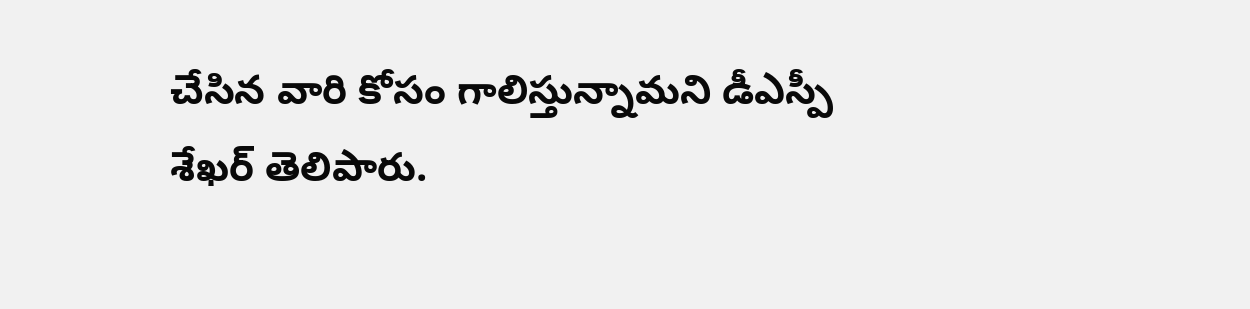చేసిన వారి కోసం గాలిస్తున్నామని డీఎస్పీ శేఖర్ తెలిపారు.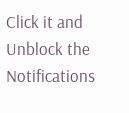Click it and Unblock the Notifications